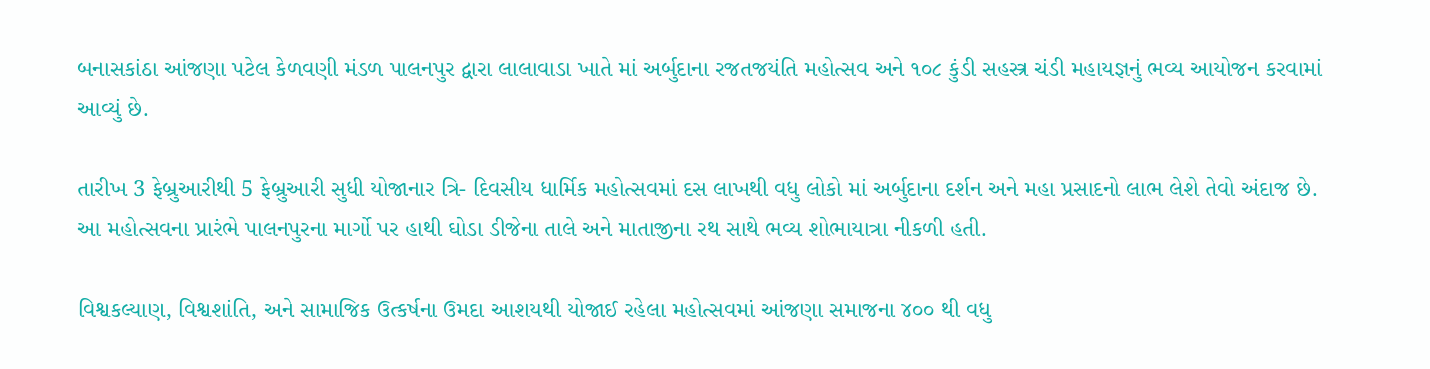બનાસકાંઠા આંજણા પટેલ કેળવણી મંડળ પાલનપુર દ્વારા લાલાવાડા ખાતે માં અર્બુદાના રજતજયંતિ મહોત્સવ અને ૧૦૮ કુંડી સહસ્ત્ર ચંડી મહાયજ્ઞનું ભવ્ય આયોજન કરવામાં આવ્યું છે.

તારીખ 3 ફેબ્રુઆરીથી 5 ફેબ્રુઆરી સુધી યોજાનાર ત્રિ- દિવસીય ધાર્મિક મહોત્સવમાં દસ લાખથી વધુ લોકો માં અર્બુદાના દર્શન અને મહા પ્રસાદનો લાભ લેશે તેવો અંદાજ છે. આ મહોત્સવના પ્રારંભે પાલનપુરના માર્ગો પર હાથી ઘોડા ડીજેના તાલે અને માતાજીના રથ સાથે ભવ્ય શોભાયાત્રા નીકળી હતી.

વિશ્વકલ્યાણ, વિશ્વશાંતિ, અને સામાજિક ઉત્કર્ષના ઉમદા આશયથી યોજાઈ રહેલા મહોત્સવમાં આંજણા સમાજના ૪૦૦ થી વધુ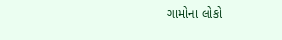ગામોના લોકો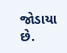જોડાયા છે.